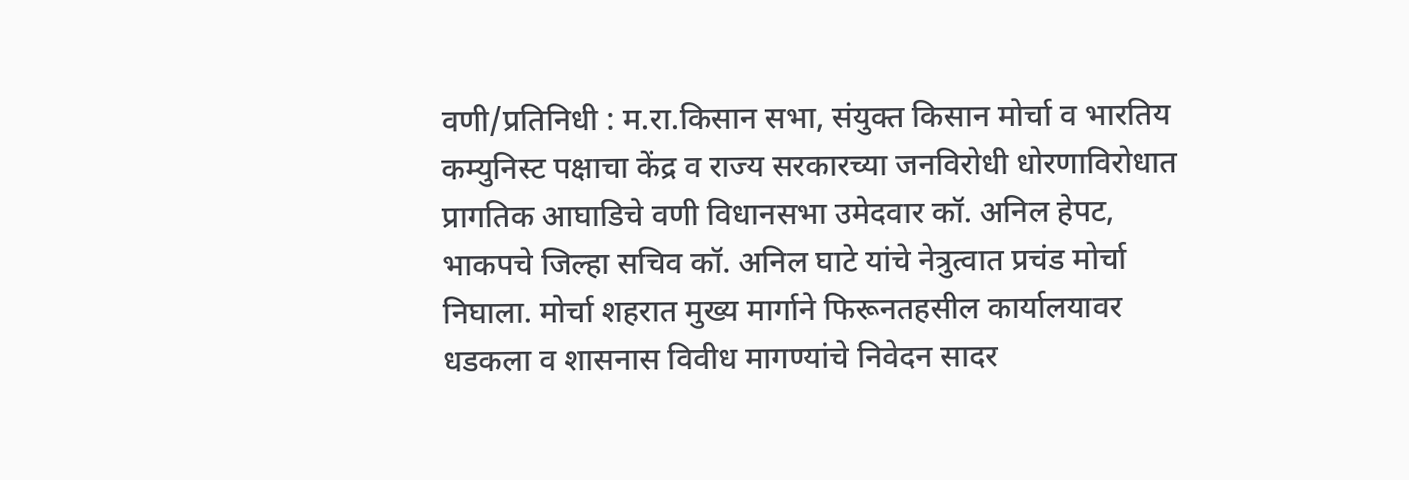वणी/प्रतिनिधी : म.रा.किसान सभा, संयुक्त किसान मोर्चा व भारतिय कम्युनिस्ट पक्षाचा केंद्र व राज्य सरकारच्या जनविरोधी धोरणाविरोधात प्रागतिक आघाडिचे वणी विधानसभा उमेदवार कॉ. अनिल हेपट, भाकपचे जिल्हा सचिव कॉ. अनिल घाटे यांचे नेत्रुत्वात प्रचंड मोर्चा निघाला. मोर्चा शहरात मुख्य मार्गाने फिरूनतहसील कार्यालयावर धडकला व शासनास विवीध मागण्यांचे निवेदन सादर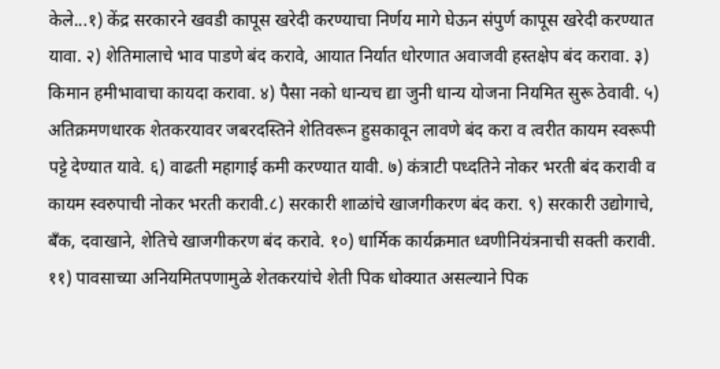केले...१) केंद्र सरकारने खवडी कापूस खरेदी करण्याचा निर्णय मागे घेऊन संपुर्ण कापूस खरेदी करण्यात यावा. २) शेतिमालाचे भाव पाडणे बंद करावे, आयात निर्यात धोरणात अवाजवी हस्तक्षेप बंद करावा. ३) किमान हमीभावाचा कायदा करावा. ४) पैसा नको धान्यच द्या जुनी धान्य योजना नियमित सुरू ठेवावी. ५) अतिक्रमणधारक शेतकरयावर जबरदस्तिने शेतिवरून हुसकावून लावणे बंद करा व त्वरीत कायम स्वरूपी पट्टे देण्यात यावे. ६) वाढती महागाई कमी करण्यात यावी. ७) कंत्राटी पध्दतिने नोकर भरती बंद करावी व कायम स्वरुपाची नोकर भरती करावी.८) सरकारी शाळांचे खाजगीकरण बंद करा. ९) सरकारी उद्योगाचे, बँक, दवाखाने, शेतिचे खाजगीकरण बंद करावे. १०) धार्मिक कार्यक्रमात ध्वणीनियंत्रनाची सक्ती करावी. ११) पावसाच्या अनियमितपणामुळे शेतकरयांचे शेती पिक धोक्यात असल्याने पिक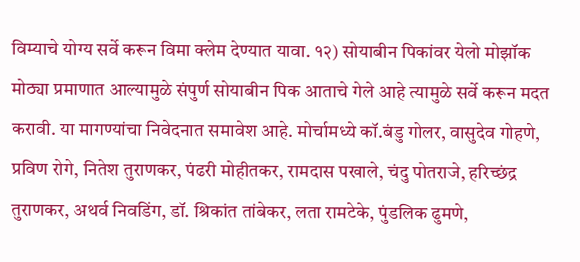विम्याचे योग्य सर्वे करून विमा क्लेम देण्यात यावा. १२) सोयाबीन पिकांवर येलो मोझॉक मोठ्या प्रमाणात आल्यामुळे संपुर्ण सोयाबीन पिक आताचे गेले आहे त्यामुळे सर्वे करून मदत करावी. या मागण्यांचा निवेदनात समावेश आहे. मोर्चामध्ये कॉ.बंडु गोलर, वासुदेव गोहणे, प्रविण रोगे, नितेश तुराणकर, पंढरी मोहीतकर, रामदास पखाले, चंदु पोतराजे, हरिच्छंद्र तुराणकर, अथर्व निवडिंग, डॉ. श्रिकांत तांबेकर, लता रामटेके, पुंडलिक ढुमणे,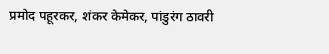प्रमोद पहूरकर, शंकर केमेकर, पांडुरंग ठावरी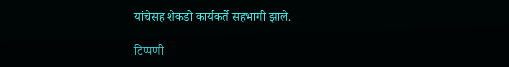यांचेसह शेकडो कार्यकर्ते सहभागी झाले.

टिप्पणी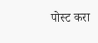पोस्ट करा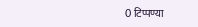0 टिप्पण्या